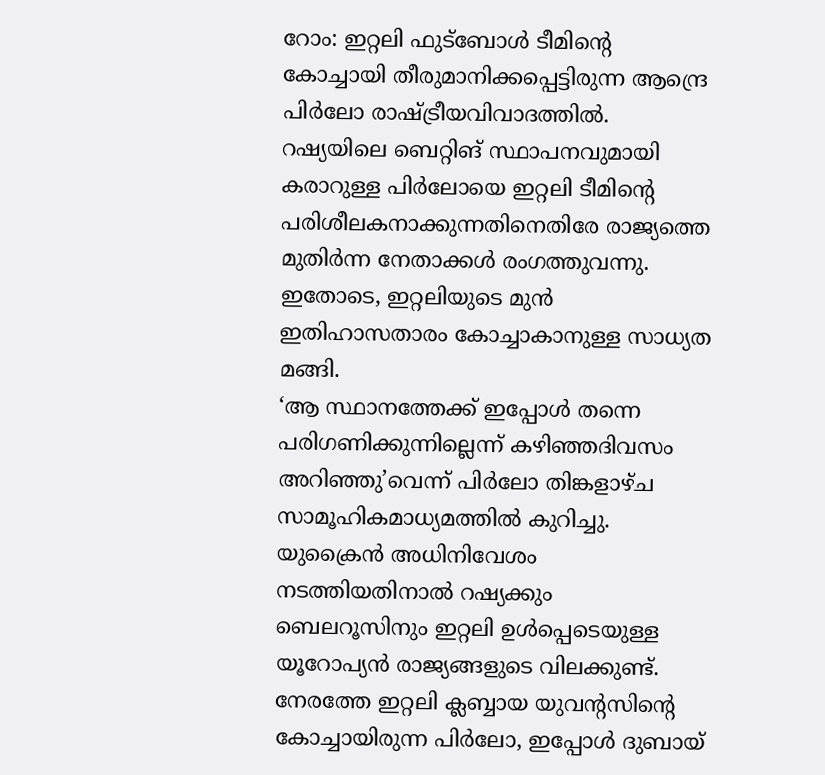റോം: ഇറ്റലി ഫുട്ബോൾ ടീമിന്റെ കോച്ചായി തീരുമാനിക്കപ്പെട്ടിരുന്ന ആന്ദ്രെ പിർലോ രാഷ്ട്രീയവിവാദത്തിൽ. റഷ്യയിലെ ബെറ്റിങ് സ്ഥാപനവുമായി കരാറുള്ള പിർലോയെ ഇറ്റലി ടീമിന്റെ പരിശീലകനാക്കുന്നതിനെതിരേ രാജ്യത്തെ മുതിർന്ന നേതാക്കൾ രംഗത്തുവന്നു. ഇതോടെ, ഇറ്റലിയുടെ മുൻ ഇതിഹാസതാരം കോച്ചാകാനുള്ള സാധ്യത മങ്ങി.
‘ആ സ്ഥാനത്തേക്ക് ഇപ്പോൾ തന്നെ പരിഗണിക്കുന്നില്ലെന്ന് കഴിഞ്ഞദിവസം അറിഞ്ഞു’വെന്ന് പിർലോ തിങ്കളാഴ്ച സാമൂഹികമാധ്യമത്തിൽ കുറിച്ചു.
യുക്രൈൻ അധിനിവേശം നടത്തിയതിനാൽ റഷ്യക്കും ബെലറൂസിനും ഇറ്റലി ഉൾപ്പെടെയുള്ള യൂറോപ്യൻ രാജ്യങ്ങളുടെ വിലക്കുണ്ട്. നേരത്തേ ഇറ്റലി ക്ലബ്ബായ യുവന്റസിന്റെ കോച്ചായിരുന്ന പിർലോ, ഇപ്പോൾ ദുബായ്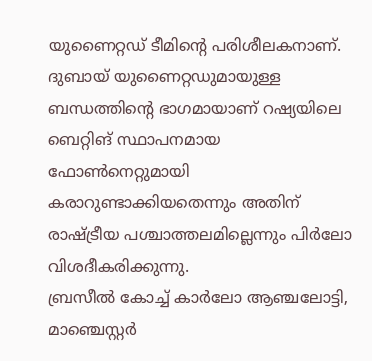യുണൈറ്റഡ് ടീമിന്റെ പരിശീലകനാണ്. ദുബായ് യുണൈറ്റഡുമായുള്ള ബന്ധത്തിന്റെ ഭാഗമായാണ് റഷ്യയിലെ ബെറ്റിങ് സ്ഥാപനമായ ഫോൺനെറ്റുമായി കരാറുണ്ടാക്കിയതെന്നും അതിന് രാഷ്ട്രീയ പശ്ചാത്തലമില്ലെന്നും പിർലോ വിശദീകരിക്കുന്നു.
ബ്രസീൽ കോച്ച് കാർലോ ആഞ്ചലോട്ടി, മാഞ്ചെസ്റ്റർ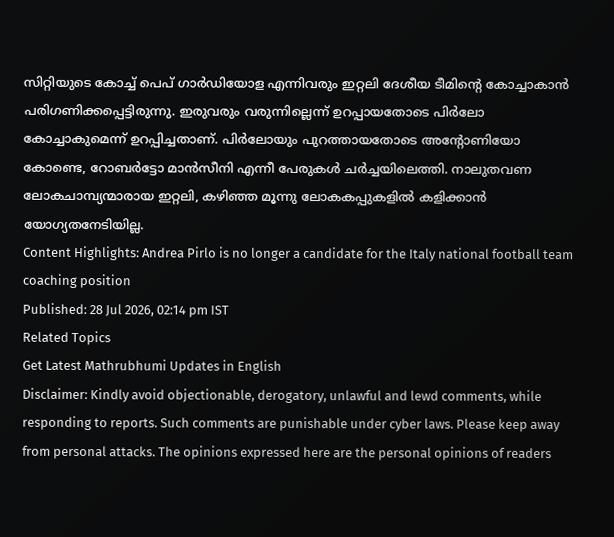സിറ്റിയുടെ കോച്ച് പെപ് ഗാർഡിയോള എന്നിവരും ഇറ്റലി ദേശീയ ടീമിന്റെ കോച്ചാകാൻ പരിഗണിക്കപ്പെട്ടിരുന്നു. ഇരുവരും വരുന്നില്ലെന്ന് ഉറപ്പായതോടെ പിർലോ കോച്ചാകുമെന്ന് ഉറപ്പിച്ചതാണ്. പിർലോയും പുറത്തായതോടെ അന്റോണിയോ കോണ്ടെ, റോബർട്ടോ മാൻസീനി എന്നീ പേരുകൾ ചർച്ചയിലെത്തി. നാലുതവണ ലോകചാമ്പ്യന്മാരായ ഇറ്റലി, കഴിഞ്ഞ മൂന്നു ലോകകപ്പുകളിൽ കളിക്കാൻ യോഗ്യതനേടിയില്ല.
Content Highlights: Andrea Pirlo is no longer a candidate for the Italy national football team coaching position
Published: 28 Jul 2026, 02:14 pm IST
Related Topics
Get Latest Mathrubhumi Updates in English
Disclaimer: Kindly avoid objectionable, derogatory, unlawful and lewd comments, while responding to reports. Such comments are punishable under cyber laws. Please keep away from personal attacks. The opinions expressed here are the personal opinions of readers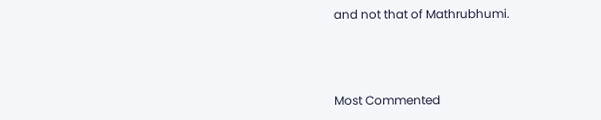and not that of Mathrubhumi.



Most Commented